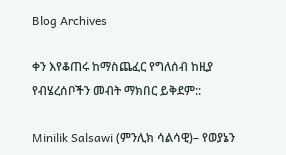Blog Archives

ቀን እየቆጠሩ ከማስጨፈር የግለሰብ ከዚያ የብሄረሰቦችን መብት ማክበር ይቅደም::

Minilik Salsawi (ምንሊክ ሳልሳዊ)– የወያኔን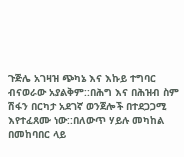ጉጅሌ አገዛዝ ጭካኔ እና እኩይ ተግባር ብናወራው አያልቅም::በሕግ እና በሕዝብ ስም ሽፋን በርካታ አደገኛ ወንጀሎች በተደጋጋሚ እየተፈጸሙ ነው::በለውጥ ሃይሉ መካከል በመከባበር ላይ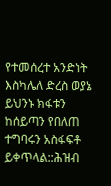የተመሰረተ አንድነት እስካሌለ ድረስ ወያኔ ይህንኑ ክፋቱን ከሰይጣን የበለጠ ተግባሩን አስፋፍቶ ይቀጥላል::ሕዝብ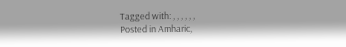Tagged with: , , , , , ,
Posted in Amharic,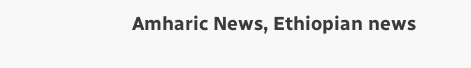Amharic News, Ethiopian news